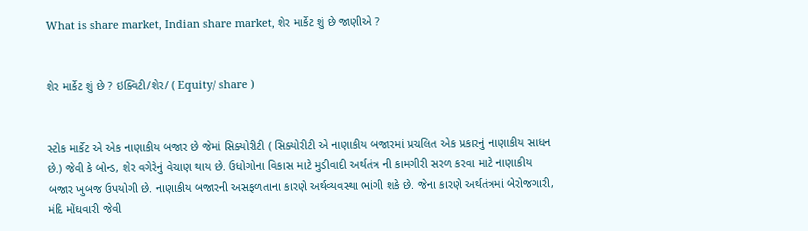What is share market, Indian share market, શેર માર્કેટ શું છે જાણીએ ?


શેર માર્કેટ શું છે ? ઇક્વિટી/શેર/ ( Equity/ share )


સ્ટોક માર્કેટ એ એક નાણાકીય બજાર છે જેમાં સિક્યોરીટી ( સિક્યોરીટી એ નાણાકીય બજારમાં પ્રચલિત એક પ્રકારનું નાણાકીય સાધન છે.) જેવી કે બોન્ડ, શેર વગેરેનું વેચાણ થાય છે. ઉધોગોના વિકાસ માટે મુડીવાદી અર્થતંત્ર ની કામગીરી સરળ કરવા માટે નાણાકીય બજાર ખુબજ ઉપયોગી છે. નાણાકીય બજારની અસફળતાના કારણે અર્થવ્યવસ્થા ભાંગી શકે છે. જેના કારણે અર્થતંત્રમાં બેરોજગારી, મંદિ મોંઘવારી જેવી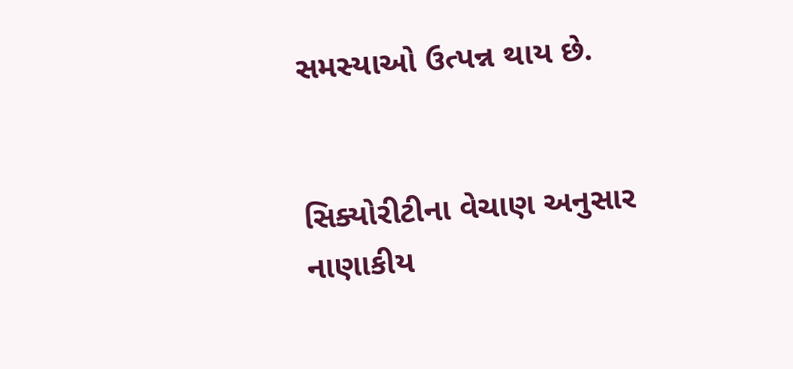સમસ્યાઓ ઉત્પન્ન થાય છે.


સિક્યોરીટીના વેચાણ અનુસાર નાણાકીય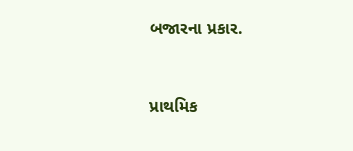બજારના પ્રકાર.


પ્રાથમિક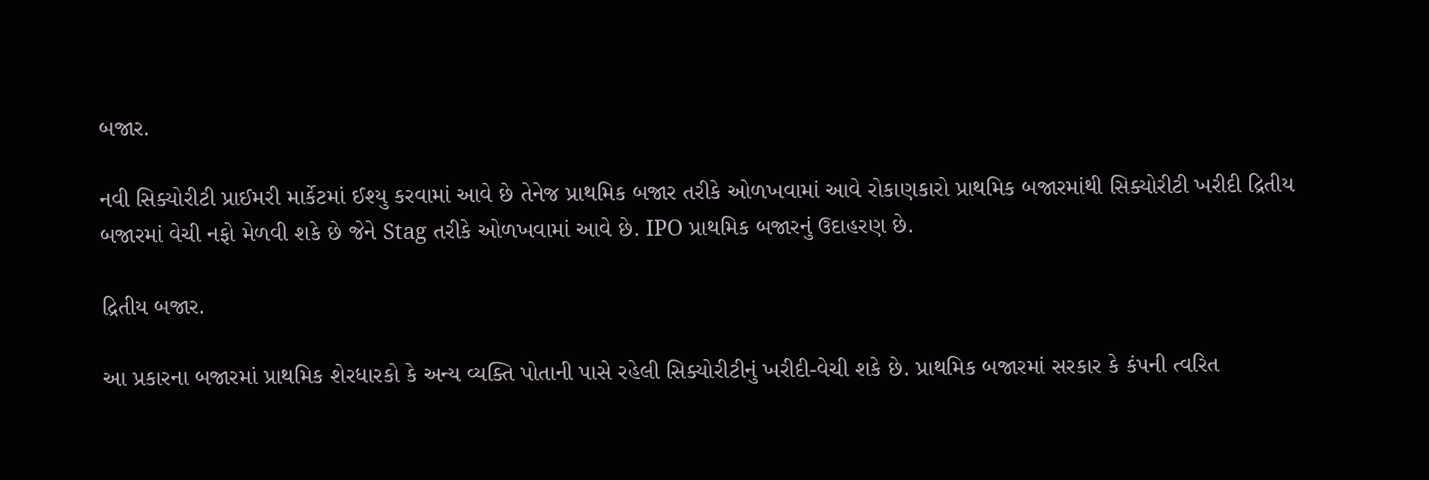બજાર.

નવી સિક્યોરીટી પ્રાઈમરી માર્કેટમાં ઈશ્યુ કરવામાં આવે છે તેનેજ પ્રાથમિક બજાર તરીકે ઓળખવામાં આવે રોકાણકારો પ્રાથમિક બજારમાંથી સિક્યોરીટી ખરીદી દ્રિતીય બજારમાં વેચી નફો મેળવી શકે છે જેને Stag તરીકે ઓળખવામાં આવે છે. IPO પ્રાથમિક બજારનું ઉદાહરણ છે.

દ્રિતીય બજાર.

આ પ્રકારના બજારમાં પ્રાથમિક શેરધારકો કે અન્ય વ્યક્તિ પોતાની પાસે રહેલી સિક્યોરીટીનું ખરીદી-વેચી શકે છે. પ્રાથમિક બજારમાં સરકાર કે કંપની ત્વરિત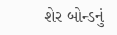શેર બોન્ડનું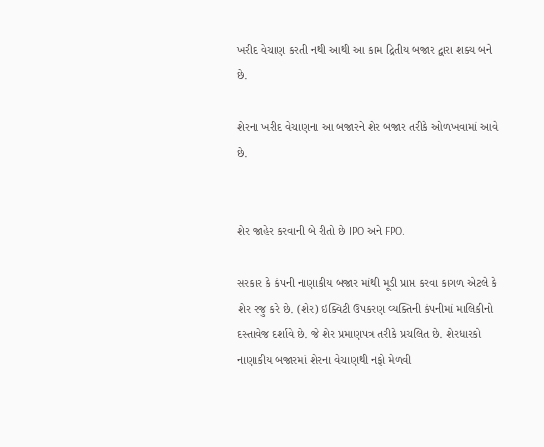ખરીદ વેચાણ કરતી નથી આથી આ કામ દ્રિતીય બજાર દ્વારા શક્ય બને છે.

શેરના ખરીદ વેચાણના આ બજારને શેર બજાર તરીકે ઓળખવામાં આવે છે.


શેર જાહેર કરવાની બે રીતો છે IPO અને FPO.

સરકાર કે કંપની નાણાકીય બજાર માંથી મૂડી પ્રાપ્ત કરવા કાગળ એટલે કે શેર રજુ કરે છે. (શેર) ઇક્વિટી ઉપકરણ વ્યક્તિની કંપનીમાં માલિકીનો દસ્તાવેજ દર્શાવે છે. જે શેર પ્રમાણપત્ર તરીકે પ્રચલિત છે. શેરધારકો નાણાકીય બજારમાં શેરના વેચાણથી નફો મેળવી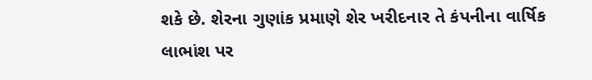શકે છે. શેરના ગુણાંક પ્રમાણે શેર ખરીદનાર તે કંપનીના વાર્ષિક લાભાંશ પર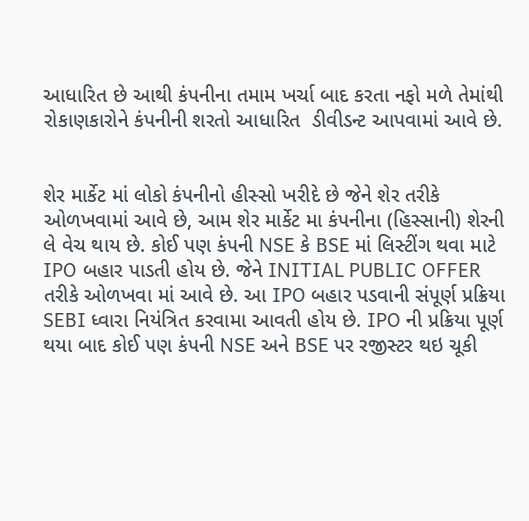આધારિત છે આથી કંપનીના તમામ ખર્ચા બાદ કરતા નફો મળે તેમાંથી રોકાણકારોને કંપનીની શરતો આધારિત  ડીવીડન્ટ આપવામાં આવે છે.


શેર માર્કેટ માં લોકો કંપનીનો હીસ્સો ખરીદે છે જેને શેર તરીકે ઓળખવામાં આવે છે, આમ શેર માર્કેટ મા કંપનીના (હિસ્સાની) શેરની લે વેચ થાય છે. કોઈ પણ કંપની NSE કે BSE માં લિસ્ટીંગ થવા માટે IPO બહાર પાડતી હોય છે. જેને INITIAL PUBLIC OFFER તરીકે ઓળખવા માં આવે છે. આ IPO બહાર પડવાની સંપૂર્ણ પ્રક્રિયા SEBI ધ્વારા નિયંત્રિત કરવામા આવતી હોય છે. IPO ની પ્રક્રિયા પૂર્ણ થયા બાદ કોઈ પણ કંપની NSE અને BSE પર રજીસ્ટર થઇ ચૂકી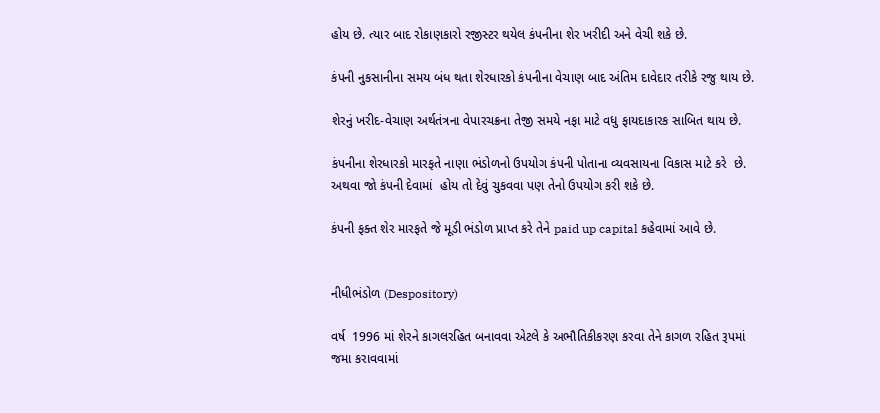હોય છે. ત્યાર બાદ રોકાણકારો રજીસ્ટર થયેલ કંપનીના શેર ખરીદી અને વેચી શકે છે.

કંપની નુકસાનીના સમય બંધ થતા શેરધારકો કંપનીના વેચાણ બાદ અંતિમ દાવેદાર તરીકે રજુ થાય છે.

શેરનું ખરીદ-વેચાણ અર્થતંત્રના વેપારચક્રના તેજી સમયે નફા માટે વધુ ફાયદાકારક સાબિત થાય છે.

કંપનીના શેરધારકો મારફતે નાણા ભંડોળનો ઉપયોગ કંપની પોતાના વ્યવસાયના વિકાસ માટે કરે  છે. અથવા જો કંપની દેવામાં  હોય તો દેવું ચુકવવા પણ તેનો ઉપયોગ કરી શકે છે.

કંપની ફક્ત શેર મારફતે જે મૂડી ભંડોળ પ્રાપ્ત કરે તેને paid up capital કહેવામાં આવે છે.


નીધીભંડોળ (Despository)

વર્ષ  1996 માં શેરને કાગલરહિત બનાવવા એટલે કે અભૌતિકીકરણ કરવા તેને કાગળ રહિત રૂપમાં જમા કરાવવામાં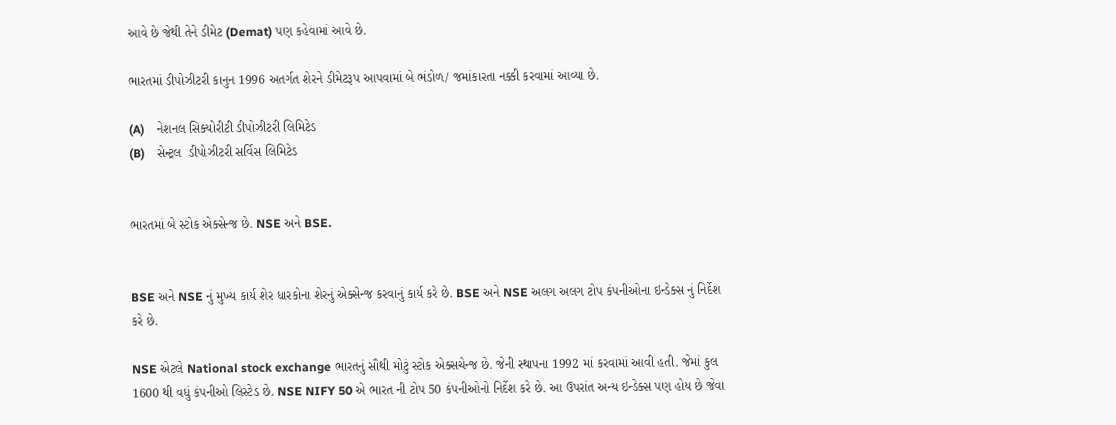આવે છે જેથી તેને ડીમેટ (Demat) પણ કહેવામાં આવે છે.

ભારતમાં ડીપોઝીટરી કાનુન 1996 અતર્ગત શેરને ડીમેટરૂપ આપવામાં બે ભંડોળ/ જમાંકારતા નક્કી કરવામાં આવ્યા છે.

(A)    નેશનલ સિક્યોરીટી ડીપોઝીટરી લિમિટેડ
(B)    સેન્ટ્રલ  ડીપોઝીટરી સર્વિસ લિમિટેડ


ભારતમાં બે સ્ટોક એક્સેન્જ છે. NSE અને BSE.


BSE અને NSE નું મુખ્ય કાર્ય શેર ધારકોના શેરનું એક્સેન્જ કરવાનું કાર્ય કરે છે. BSE અને NSE અલગ અલગ ટોપ કંપનીઓના ઇન્ડેક્સ નું નિર્દેશ કરે છે.

NSE એટલે National stock exchange ભારતનું સૌથી મોટું સ્ટોક એક્સચેન્જ છે. જેની સ્થાપના 1992 માં કરવામાં આવી હતી. જેમાં કુલ 1600 થી વધું કંપનીઓ લિસ્ટેડ છે. NSE NIFY 50 એ ભારત ની ટોપ 50 કંપનીઓનો નિર્દેશ કરે છે. આ ઉપરાંત અન્ય ઇન્ડેક્સ પણ હોય છે જેવા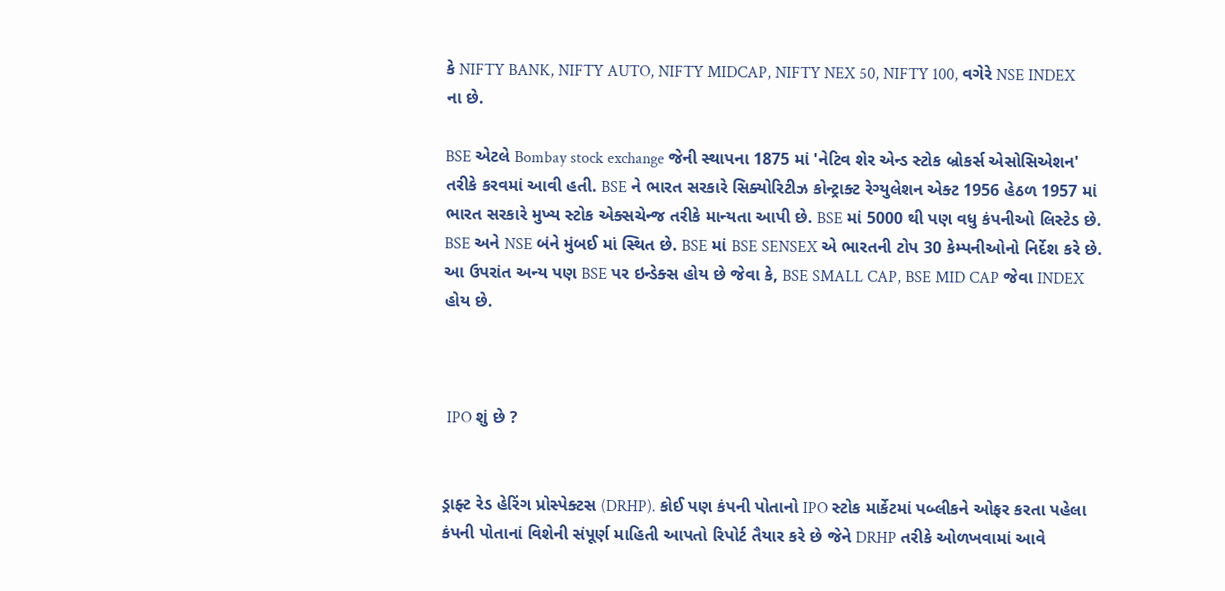કે NIFTY BANK, NIFTY AUTO, NIFTY MIDCAP, NIFTY NEX 50, NIFTY 100, વગેરે NSE INDEX ના છે.

BSE એટલે Bombay stock exchange જેની સ્થાપના 1875 માં 'નેટિવ શેર એન્ડ સ્ટોક બ્રોકર્સ એસોસિએશન' તરીકે કરવમાં આવી હતી. BSE ને ભારત સરકારે સિક્યોરિટીઝ કોન્ટ્રાક્ટ રેગ્યુલેશન એક્ટ 1956 હેઠળ 1957 માં ભારત સરકારે મુખ્ય સ્ટોક એક્સચેન્જ તરીકે માન્યતા આપી છે. BSE માં 5000 થી પણ વધુ કંપનીઓ લિસ્ટેડ છે. BSE અને NSE બંને મુંબઈ માં સ્થિત છે. BSE માં BSE SENSEX એ ભારતની ટોપ 30 કેમ્પનીઓનો નિર્દેશ કરે છે. આ ઉપરાંત અન્ય પણ BSE પર ઇન્ડેક્સ હોય છે જેવા કે, BSE SMALL CAP, BSE MID CAP જેવા INDEX હોય છે.



 IPO શું છે ?


ડ્રાફ્ટ રેડ હેરિંગ પ્રોસ્પેક્ટસ (DRHP). કોઈ પણ કંપની પોતાનો IPO સ્ટોક માર્કેટમાં પબ્લીકને ઓફર કરતા પહેલા કંપની પોતાનાં વિશેની સંપૂર્ણ માહિતી આપતો રિપોર્ટ તૈયાર કરે છે જેને DRHP તરીકે ઓળખવામાં આવે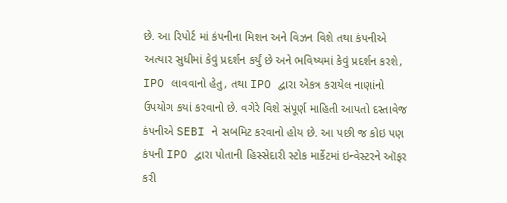છે. આ રિપોર્ટ માં કંપનીના મિશન અને વિઝન વિશે તથા કંપનીએ અત્યાર સુધીમાં કેવું પ્રદર્શન કર્યું છે અને ભવિષ્યમાં કેવું પ્રદર્શન કરશે, IPO લાવવાનો હેતુ, તથા IPO દ્વારા એકત્ર કરાયેલ નાણાંનો ઉપયોગ કયાં કરવાનો છે. વગેરે વિશે સંપૂર્ણ માહિતી આપતો દસ્તાવેજ કંપનીએ SEBI ને સબમિટ કરવાનો હોય છે. આ પછી જ કોઇ પણ કંપની IPO દ્વારા પોતાની હિસ્સેદારી સ્ટોક માર્કેટમાં ઇન્વેસ્ટરને ઑફર કરી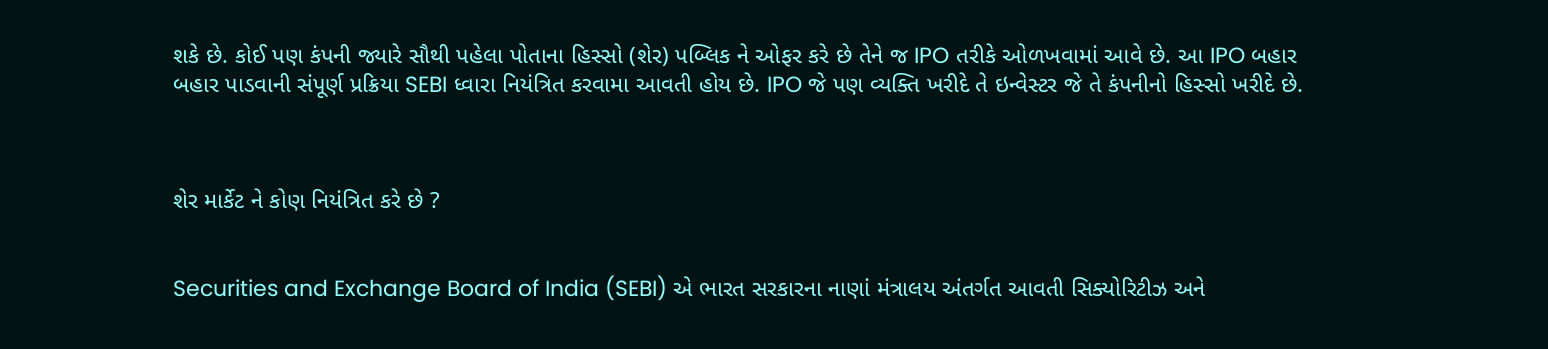શકે છે. કોઈ પણ કંપની જ્યારે સૌથી પહેલા પોતાના હિસ્સો (શેર) પબ્લિક ને ઓફર કરે છે તેને જ IPO તરીકે ઓળખવામાં આવે છે. આ IPO બહાર બહાર પાડવાની સંપૂર્ણ પ્રક્રિયા SEBI ધ્વારા નિયંત્રિત કરવામા આવતી હોય છે. IPO જે પણ વ્યક્તિ ખરીદે તે ઇન્વેસ્ટર જે તે કંપનીનો હિસ્સો ખરીદે છે.



શેર માર્કેટ ને કોણ નિયંત્રિત કરે છે ?


Securities and Exchange Board of India (SEBI) એ ભારત સરકારના નાણાં મંત્રાલય અંતર્ગત આવતી સિક્યોરિટીઝ અને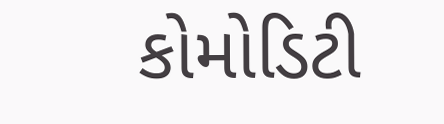કોમોડિટી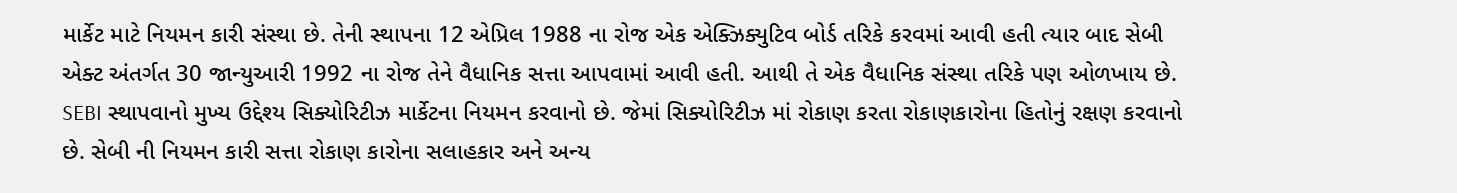માર્કેટ માટે નિયમન કારી સંસ્થા છે. તેની સ્થાપના 12 એપ્રિલ 1988 ના રોજ એક એક્ઝિક્યુટિવ બોર્ડ તરિકે કરવમાં આવી હતી ત્યાર બાદ સેબી એક્ટ અંતર્ગત 30 જાન્યુઆરી 1992 ના રોજ તેને વૈધાનિક સત્તા આપવામાં આવી હતી. આથી તે એક વૈધાનિક સંસ્થા તરિકે પણ ઓળખાય છે. SEBI સ્થાપવાનો મુખ્ય ઉદ્દેશ્ય સિક્યોરિટીઝ માર્કેટના નિયમન કરવાનો છે. જેમાં સિક્યોરિટીઝ માં રોકાણ કરતા રોકાણકારોના હિતોનું રક્ષણ કરવાનો છે. સેબી ની નિયમન કારી સત્તા રોકાણ કારોના સલાહકાર અને અન્ય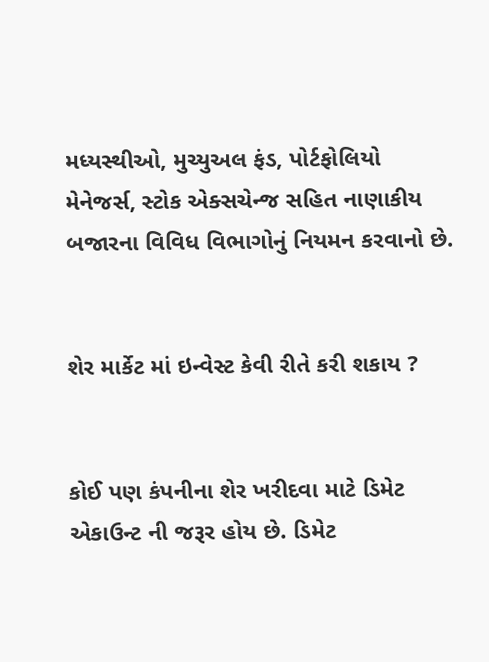મધ્યસ્થીઓ, મુચ્યુઅલ ફંડ, પોર્ટફોલિયો મેનેજર્સ, સ્ટોક એક્સચેન્જ સહિત નાણાકીય બજારના વિવિધ વિભાગોનું નિયમન કરવાનો છે.


શેર માર્કેટ માં ઇન્વેસ્ટ કેવી રીતે કરી શકાય ?


કોઈ પણ કંપનીના શેર ખરીદવા માટે ડિમેટ એકાઉન્ટ ની જરૂર હોય છે. ડિમેટ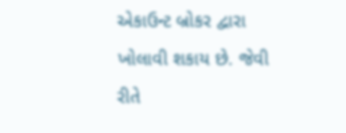એકાઉન્ટ બ્રોકર દ્વારા ખોલાવી શકાય છે. જેવી રીતે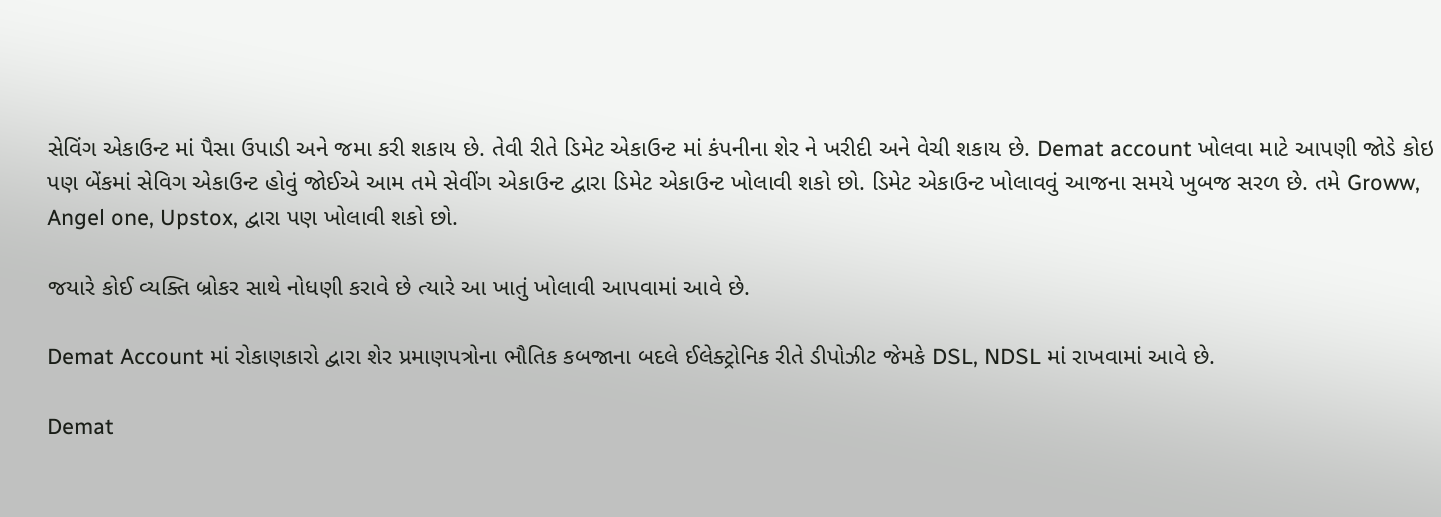સેવિંગ એકાઉન્ટ માં પૈસા ઉપાડી અને જમા કરી શકાય છે. તેવી રીતે ડિમેટ એકાઉન્ટ માં કંપનીના શેર ને ખરીદી અને વેચી શકાય છે. Demat account ખોલવા માટે આપણી જોડે કોઇ પણ બેંકમાં સેવિગ એકાઉન્ટ હોવું જોઈએ આમ તમે સેવીંગ એકાઉન્ટ દ્વારા ડિમેટ એકાઉન્ટ ખોલાવી શકો છો. ડિમેટ એકાઉન્ટ ખોલાવવું આજના સમયે ખુબજ સરળ છે. તમે Groww, Angel one, Upstox, દ્વારા પણ ખોલાવી શકો છો.

જયારે કોઈ વ્યક્તિ બ્રોકર સાથે નોધણી કરાવે છે ત્યારે આ ખાતું ખોલાવી આપવામાં આવે છે.

Demat Account માં રોકાણકારો દ્વારા શેર પ્રમાણપત્રોના ભૌતિક કબજાના બદલે ઈલેક્ટ્રોનિક રીતે ડીપોઝીટ જેમકે DSL, NDSL માં રાખવામાં આવે છે.

Demat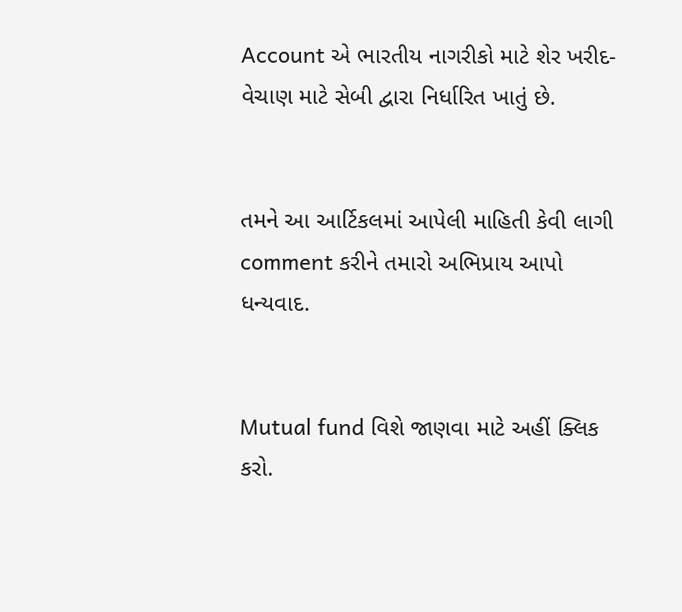Account એ ભારતીય નાગરીકો માટે શેર ખરીદ-વેચાણ માટે સેબી દ્વારા નિર્ધારિત ખાતું છે.


તમને આ આર્ટિકલમાં આપેલી માહિતી કેવી લાગી comment કરીને તમારો અભિપ્રાય આપો ધન્યવાદ.


Mutual fund વિશે જાણવા માટે અહીં ક્લિક કરો.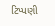ટિપ્પણી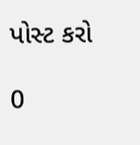પોસ્ટ કરો

0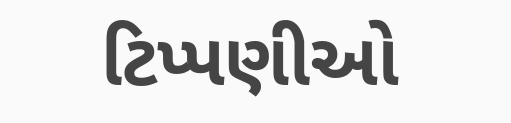ટિપ્પણીઓ